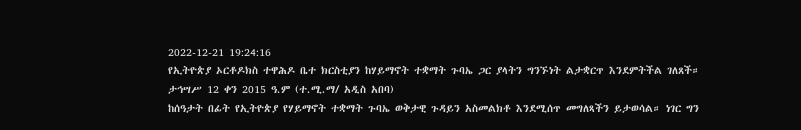2022-12-21 19:24:16
የኢትዮጵያ ኦርቶዶክስ ተዋሕዶ ቤተ ክርስቲያን ከሃይማኖት ተቋማት ጉባኤ ጋር ያላትን ግንኙነት ልታቋርጥ እንደምትችል ገለጸች።
ታኅሣሥ 12 ቀን 2015 ዓ.ም (ተ.ሚ.ማ/ አዲስ አበባ)
ከሰዓታት በፊት የኢትዮጵያ የሃይማኖት ተቋማት ጉባኤ ወቅታዊ ጉዳይን አስመልክቶ እንደሚሰጥ መግለጻችን ይታወሳል። ነገር ግን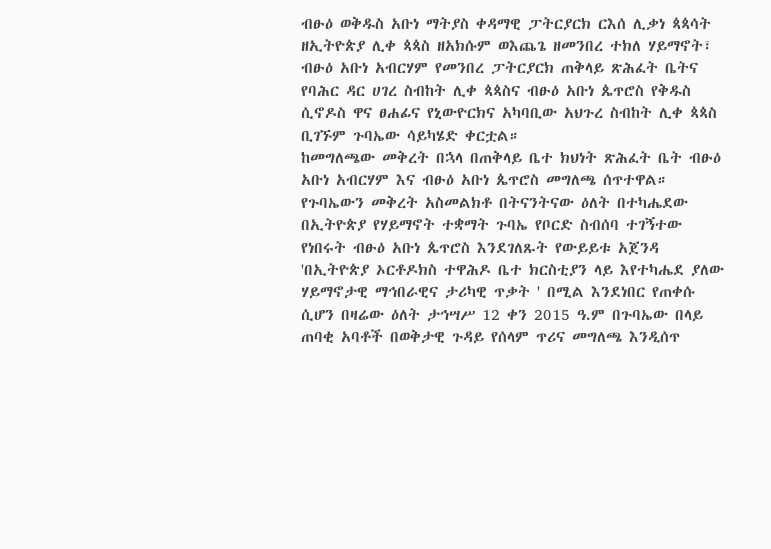ብፁዕ ወቅዱስ አቡነ ማትያስ ቀዳማዊ ፓትርያርክ ርእሰ ሊቃነ ጳጳሳት ዘኢትዮጵያ ሊቀ ጳጳስ ዘአክሱም ወእጨጌ ዘመንበረ ተክለ ሃይማኖት፣ ብፁዕ አቡነ አብርሃም የመንበረ ፓትርያርክ ጠቅላይ ጽሕፈት ቤትና የባሕር ዳር ሀገረ ስብከት ሊቀ ጳጳስና ብፁዕ አቡነ ጴጥሮስ የቅዱስ ሲኖዶስ ዋና ፀሐፊና የኒውዮርክና አካባቢው አህጉረ ስብከት ሊቀ ጳጳስ ቢገኙም ጉባኤው ሳይካሄድ ቀርቷል።
ከመግለጫው መቅረት በኋላ በጠቅላይ ቤተ ክህነት ጽሕፈት ቤት ብፁዕ አቡነ አብርሃም እና ብፁዕ አቡነ ጴጥሮስ መግለጫ ሰጥተዋል።
የጉባኤውን መቅረት አስመልክቶ በትናንትናው ዕለት በተካሔደው በኢትዮጵያ የሃይማኖት ተቋማት ጉባኤ የቦርድ ስብሰባ ተገኝተው የነበሩት ብፁዕ አቡነ ጴጥሮስ እንደገለጹት የውይይቱ አጀንዳ 'በኢትዮጵያ ኦርቶዶክስ ተዋሕዶ ቤተ ክርስቲያን ላይ እየተካሔደ ያለው ሃይማኖታዊ ማኅበራዊና ታሪካዊ ጥቃት ' በሚል እንደነበር የጠቀሱ ሲሆን በዛሬው ዕለት ታኅሣሥ 12 ቀን 2015 ዓ.ም በጉባኤው በላይ ጠባቂ አባቶች በወቅታዊ ጉዳይ የሰላም ጥሪና መግለጫ እንዲሰጥ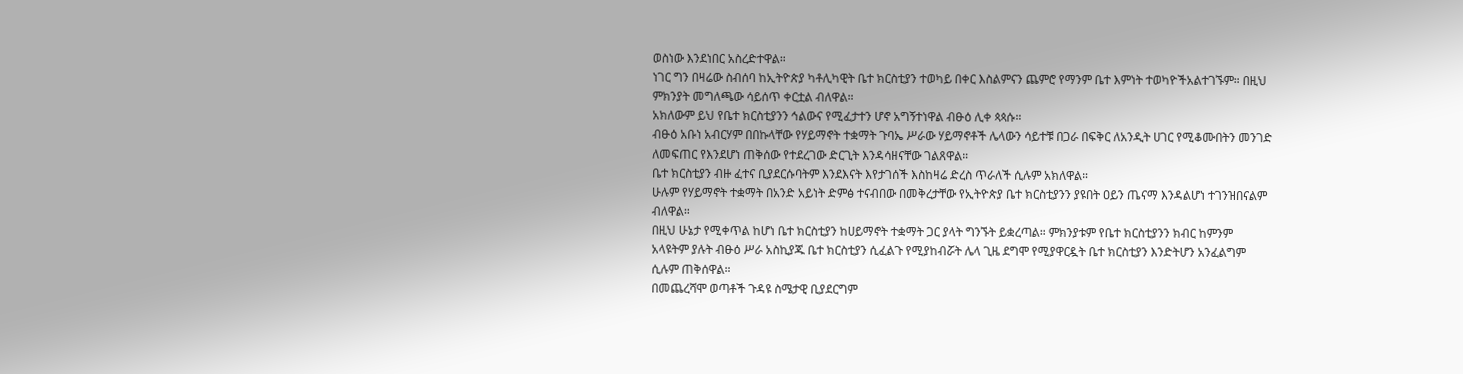ወስነው እንደነበር አስረድተዋል።
ነገር ግን በዛሬው ስብሰባ ከኢትዮጵያ ካቶሊካዊት ቤተ ክርስቲያን ተወካይ በቀር እስልምናን ጨምሮ የማንም ቤተ እምነት ተወካዮችአልተገኙም። በዚህ ምክንያት መግለጫው ሳይሰጥ ቀርቷል ብለዋል።
አክለውም ይህ የቤተ ክርስቲያንን ኅልውና የሚፈታተን ሆኖ አግኝተነዋል ብፁዕ ሊቀ ጳጳሱ።
ብፁዕ አቡነ አብርሃም በበኩላቸው የሃይማኖት ተቋማት ጉባኤ ሥራው ሃይማኖቶች ሌላውን ሳይተቹ በጋራ በፍቅር ለአንዲት ሀገር የሚቆሙበትን መንገድ ለመፍጠር የእንደሆነ ጠቅሰው የተደረገው ድርጊት እንዳሳዘናቸው ገልጸዋል።
ቤተ ክርስቲያን ብዙ ፈተና ቢያደርሱባትም እንደእናት እየታገሰች እስከዛሬ ድረስ ጥራለች ሲሉም አክለዋል።
ሁሉም የሃይማኖት ተቋማት በአንድ አይነት ድምፅ ተናብበው በመቅረታቸው የኢትዮጵያ ቤተ ክርስቲያንን ያዩበት ዐይን ጤናማ እንዳልሆነ ተገንዝበናልም ብለዋል።
በዚህ ሁኔታ የሚቀጥል ከሆነ ቤተ ክርስቲያን ከሀይማኖት ተቋማት ጋር ያላት ግንኙት ይቋረጣል። ምክንያቱም የቤተ ክርስቲያንን ክብር ከምንም አላዩትም ያሉት ብፁዕ ሥራ አስኪያጁ ቤተ ክርስቲያን ሲፈልጉ የሚያከብሯት ሌላ ጊዜ ደግሞ የሚያዋርዷት ቤተ ክርስቲያን እንድትሆን አንፈልግም ሲሉም ጠቅሰዋል።
በመጨረሻሞ ወጣቶች ጉዳዩ ስሜታዊ ቢያደርግም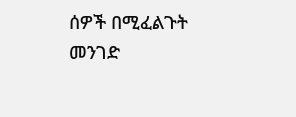ሰዎች በሚፈልጉት መንገድ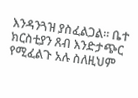እንዳንጓዝ ያስፈልጋል። ቤተ ክርስቲያን ጸብ እንድታጭር የሚፈልጉ አሉ ስለዚህም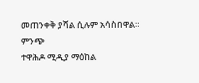መጠንቀቅ ያሻል ሲሉም አሳስበዋል።
ምንጭ
ተዋሕዶ ሚዲያ ማዕከል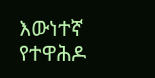እውነተኛ የተዋሕዶ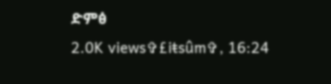ድምፅ
2.0K views✞£iŧsûm✞, 16:24